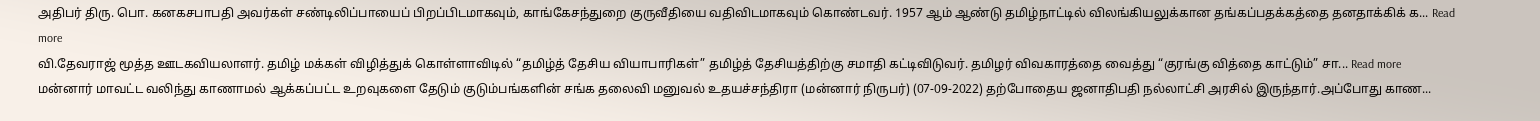அதிபர் திரு. பொ. கனகசபாபதி அவர்கள் சண்டிலிப்பாயைப் பிறப்பிடமாகவும், காங்கேசந்துறை குருவீதியை வதிவிடமாகவும் கொண்டவர். 1957 ஆம் ஆண்டு தமிழ்நாட்டில் விலங்கியலுக்கான தங்கப்பதக்கத்தை தனதாக்கிக் க... Read more
வி.தேவராஜ் மூத்த ஊடகவியலாளர். தமிழ் மக்கள் விழித்துக் கொள்ளாவிடில் “தமிழ்த் தேசிய வியாபாரிகள்” தமிழ்த் தேசியத்திற்கு சமாதி கட்டிவிடுவர். தமிழர் விவகாரத்தை வைத்து “குரங்கு வித்தை காட்டும்” சா... Read more
மன்னார் மாவட்ட வலிந்து காணாமல் ஆக்கப்பட்ட உறவுகளை தேடும் குடும்பங்களின் சங்க தலைவி மனுவல் உதயச்சந்திரா (மன்னார் நிருபர்) (07-09-2022) தற்போதைய ஜனாதிபதி நல்லாட்சி அரசில் இருந்தார்.அப்போது காண...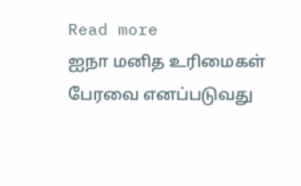Read more
ஐநா மனித உரிமைகள் பேரவை எனப்படுவது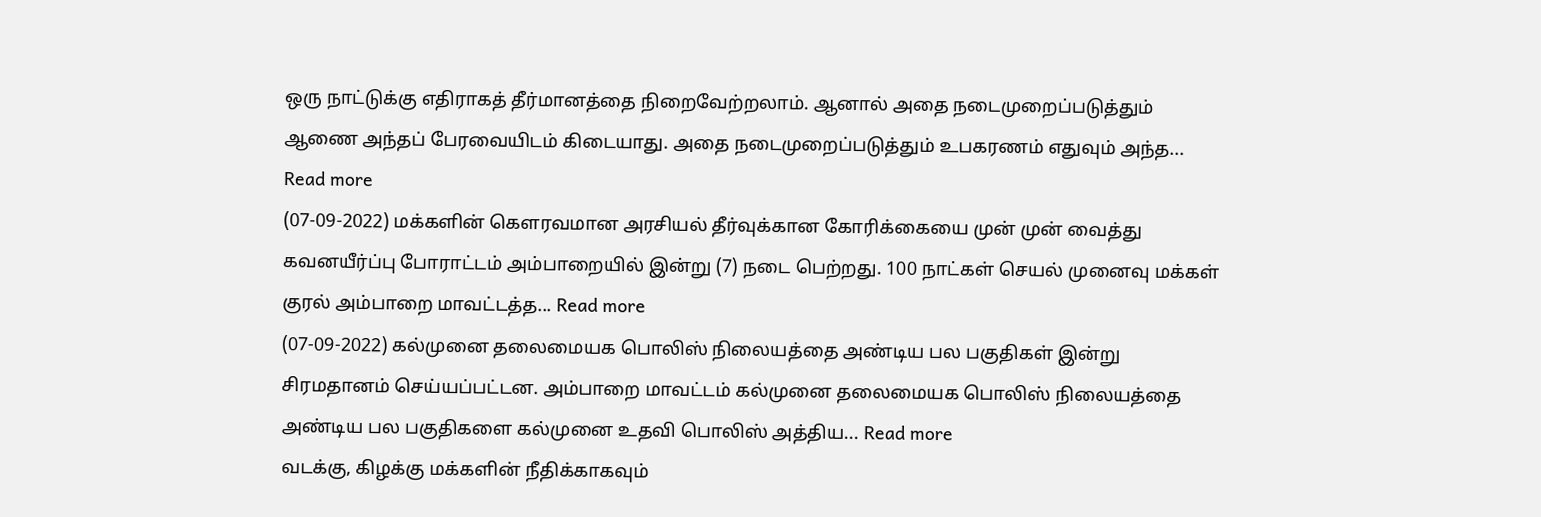ஒரு நாட்டுக்கு எதிராகத் தீர்மானத்தை நிறைவேற்றலாம். ஆனால் அதை நடைமுறைப்படுத்தும் ஆணை அந்தப் பேரவையிடம் கிடையாது. அதை நடைமுறைப்படுத்தும் உபகரணம் எதுவும் அந்த... Read more
(07-09-2022) மக்களின் கௌரவமான அரசியல் தீர்வுக்கான கோரிக்கையை முன் முன் வைத்து கவனயீர்ப்பு போராட்டம் அம்பாறையில் இன்று (7) நடை பெற்றது. 100 நாட்கள் செயல் முனைவு மக்கள் குரல் அம்பாறை மாவட்டத்த... Read more
(07-09-2022) கல்முனை தலைமையக பொலிஸ் நிலையத்தை அண்டிய பல பகுதிகள் இன்று சிரமதானம் செய்யப்பட்டன. அம்பாறை மாவட்டம் கல்முனை தலைமையக பொலிஸ் நிலையத்தை அண்டிய பல பகுதிகளை கல்முனை உதவி பொலிஸ் அத்திய... Read more
வடக்கு, கிழக்கு மக்களின் நீதிக்காகவும்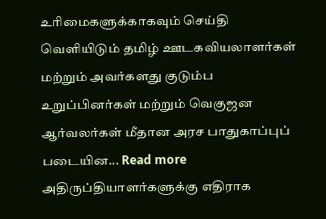உரிமைகளுக்காகவும் செய்தி வெளியிடும் தமிழ் ஊடகவியலாளர்கள் மற்றும் அவர்களது குடும்ப உறுப்பினர்கள் மற்றும் வெகுஜன ஆர்வலர்கள் மீதான அரச பாதுகாப்புப் படையின... Read more
அதிருப்தியாளர்களுக்கு எதிராக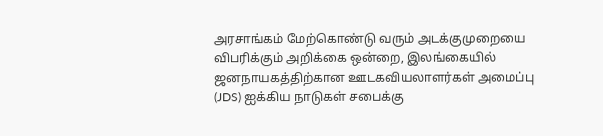அரசாங்கம் மேற்கொண்டு வரும் அடக்குமுறையை விபரிக்கும் அறிக்கை ஒன்றை, இலங்கையில் ஜனநாயகத்திற்கான ஊடகவியலாளர்கள் அமைப்பு (JDS) ஐக்கிய நாடுகள் சபைக்கு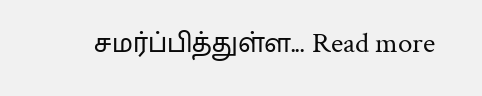சமர்ப்பித்துள்ள... Read more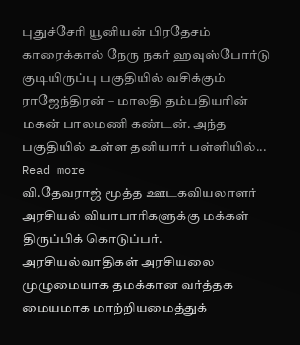புதுச்சேரி யூனியன் பிரதேசம் காரைக்கால் நேரு நகர் ஹவுஸ்போர்டு குடியிருப்பு பகுதியில் வசிக்கும் ராஜேந்திரன் – மாலதி தம்பதியரின் மகன் பாலமணி கண்டன். அந்த பகுதியில் உள்ள தனியார் பள்ளியில்... Read more
வி.தேவராஜ் மூத்த ஊடகவியலாளர் அரசியல் வியாபாரிகளுக்கு மக்கள் திருப்பிக் கொடுப்பர். அரசியல்வாதிகள் அரசியலை முழுமையாக தமக்கான வர்த்தக மையமாக மாற்றியமைத்துக்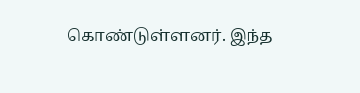கொண்டுள்ளனர். இந்த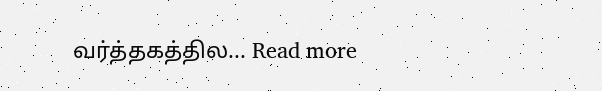வர்த்தகத்தில... Read more